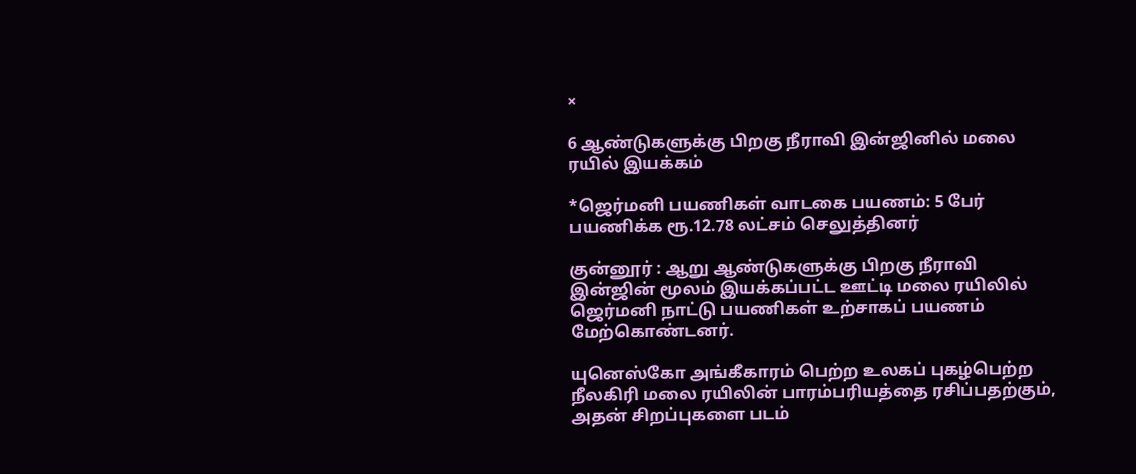×

6 ஆண்டுகளுக்கு பிறகு நீராவி இன்ஜினில் மலை ரயில் இயக்கம்

*ஜெர்மனி பயணிகள் வாடகை பயணம்: 5 பேர் பயணிக்க ரூ.12.78 லட்சம் செலுத்தினர்

குன்னூர் : ஆறு ஆண்டுகளுக்கு பிறகு நீராவி இன்ஜின் மூலம் இயக்கப்பட்ட ஊட்டி மலை ரயிலில் ஜெர்மனி நாட்டு பயணிகள் உற்சாகப் பயணம் மேற்கொண்டனர்.

யுனெஸ்கோ அங்கீகாரம் பெற்ற உலகப் புகழ்பெற்ற நீலகிரி மலை ரயிலின் பாரம்பரியத்தை ரசிப்பதற்கும், அதன் சிறப்புகளை படம்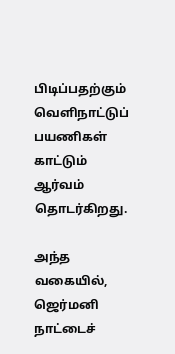பிடிப்பதற்கும் வெளிநாட்டுப் பயணிகள் காட்டும் ஆர்வம் தொடர்கிறது.

அந்த வகையில், ஜெர்மனி நாட்டைச்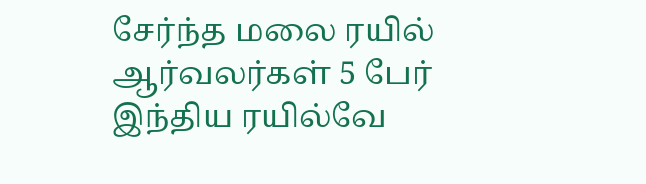சேர்ந்த மலை ரயில் ஆர்வலர்கள் 5 பேர் இந்திய ரயில்வே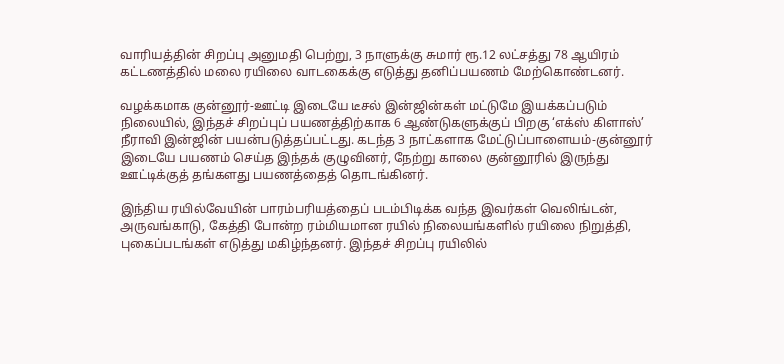வாரியத்தின் சிறப்பு அனுமதி பெற்று, 3 நாளுக்கு சுமார் ரூ.12 லட்சத்து 78 ஆயிரம் கட்டணத்தில் மலை ரயிலை வாடகைக்கு எடுத்து தனிப்பயணம் மேற்கொண்டனர்.

வழக்கமாக குன்னூர்-ஊட்டி இடையே டீசல் இன்ஜின்கள் மட்டுமே இயக்கப்படும் நிலையில், இந்தச் சிறப்புப் பயணத்திற்காக 6 ஆண்டுகளுக்குப் பிறகு ‘எக்ஸ் கிளாஸ்’ நீராவி இன்ஜின் பயன்படுத்தப்பட்டது. கடந்த 3 நாட்களாக மேட்டுப்பாளையம்-குன்னூர் இடையே பயணம் செய்த இந்தக் குழுவினர், நேற்று காலை குன்னூரில் இருந்து ஊட்டிக்குத் தங்களது பயணத்தைத் தொடங்கினர்.

இந்திய ரயில்வேயின் பாரம்பரியத்தைப் படம்பிடிக்க வந்த இவர்கள் வெலிங்டன், அருவங்காடு, கேத்தி போன்ற ரம்மியமான ரயில் நிலையங்களில் ரயிலை நிறுத்தி, புகைப்படங்கள் எடுத்து மகிழ்ந்தனர். இந்தச் சிறப்பு ரயிலில்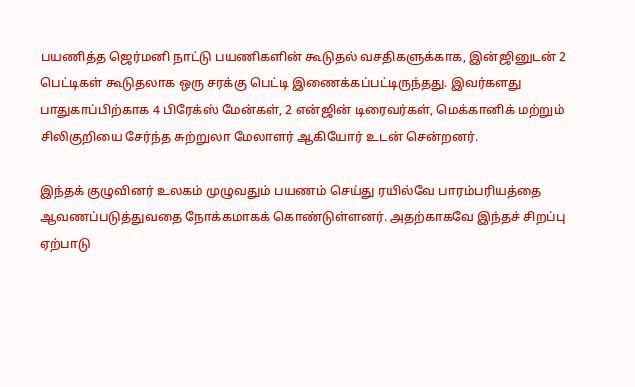பயணித்த ஜெர்மனி நாட்டு பயணிகளின் கூடுதல் வசதிகளுக்காக, இன்ஜினுடன் 2 பெட்டிகள் கூடுதலாக ஒரு சரக்கு பெட்டி இணைக்கப்பட்டிருந்தது. இவர்களது பாதுகாப்பிற்காக 4 பிரேக்ஸ் மேன்கள், 2 என்ஜின் டிரைவர்கள், மெக்கானிக் மற்றும் சிலிகுறியை சேர்ந்த சுற்றுலா மேலாளர் ஆகியோர் உடன் சென்றனர்.

இந்தக் குழுவினர் உலகம் முழுவதும் பயணம் செய்து ரயில்வே பாரம்பரியத்தை ஆவணப்படுத்துவதை நோக்கமாகக் கொண்டுள்ளனர். அதற்காகவே இந்தச் சிறப்பு ஏற்பாடு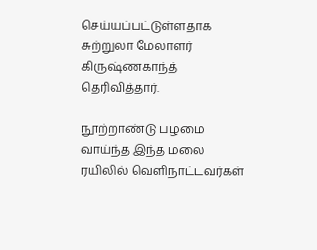செய்யப்பட்டுள்ளதாக சுற்றுலா மேலாளர் கிருஷ்ணகாந்த் தெரிவித்தார்.

நூற்றாண்டு பழமை வாய்ந்த இந்த மலை ரயிலில் வெளிநாட்டவர்கள்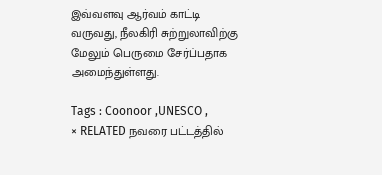இவ்வளவு ஆர்வம் காட்டி வருவது, நீலகிரி சுற்றுலாவிற்கு மேலும் பெருமை சேர்ப்பதாக அமைந்துள்ளது.

Tags : Coonoor ,UNESCO ,
× RELATED நவரை பட்டத்தில்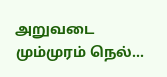அறுவடை மும்முரம் நெல்...